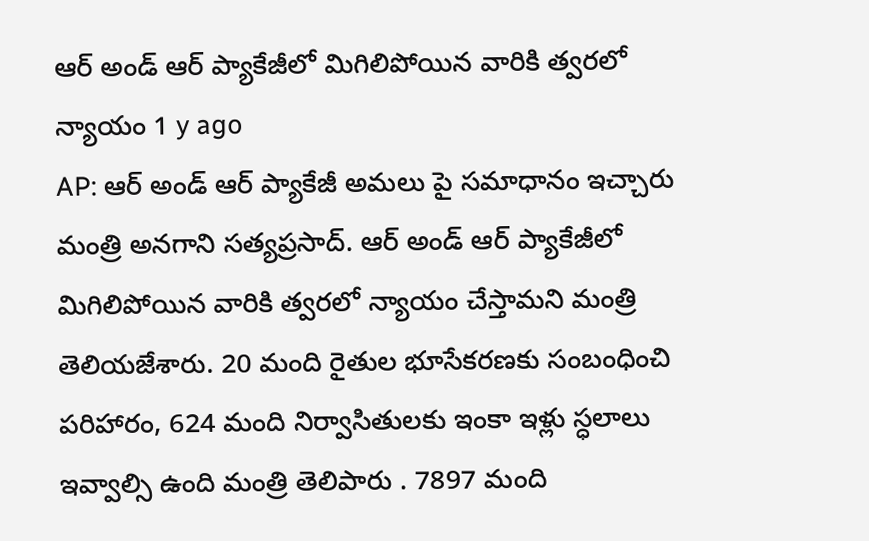ఆర్ అండ్ ఆర్ ప్యాకేజీలో మిగిలిపోయిన వారికి త్వరలో న్యాయం 1 y ago
AP: ఆర్ అండ్ ఆర్ ప్యాకేజీ అమలు పై సమాధానం ఇచ్చారు మంత్రి అనగాని సత్యప్రసాద్. ఆర్ అండ్ ఆర్ ప్యాకేజీలో మిగిలిపోయిన వారికి త్వరలో న్యాయం చేస్తామని మంత్రి తెలియజేశారు. 20 మంది రైతుల భూసేకరణకు సంబంధించి పరిహారం, 624 మంది నిర్వాసితులకు ఇంకా ఇళ్లు స్ధలాలు ఇవ్వాల్సి ఉంది మంత్రి తెలిపారు . 7897 మంది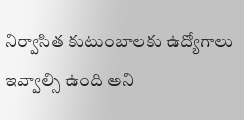నిర్వాసిత కుటుంబాలకు ఉద్యోగాలు ఇవ్వాల్సి ఉంది అని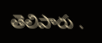తెలిపారు .